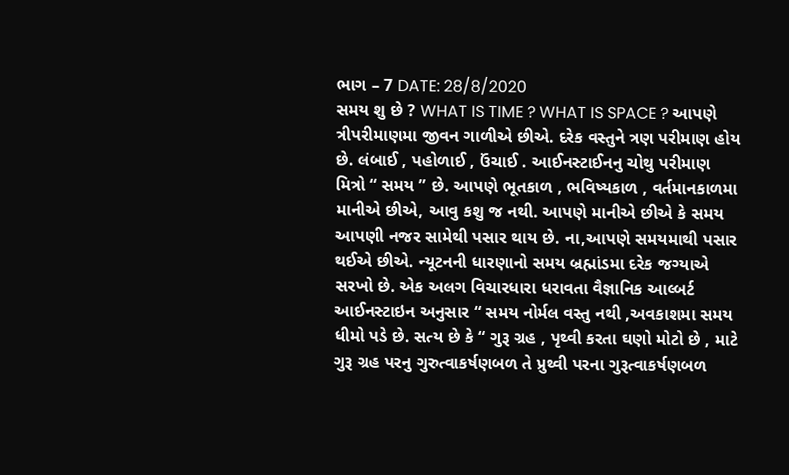ભાગ – 7 DATE: 28/8/2020
સમય શુ છે ? WHAT IS TIME ? WHAT IS SPACE ? આપણે ત્રીપરીમાણમા જીવન ગાળીએ છીએ. દરેક વસ્તુને ત્રણ પરીમાણ હોય છે. લંબાઈ , પહોળાઈ , ઉંચાઈ . આઈનસ્ટાઈનનુ ચોથુ પરીમાણ મિત્રો “ સમય ” છે. આપણે ભૂતકાળ , ભવિષ્યકાળ , વર્તમાનકાળમા માનીએ છીએ, આવુ કશુ જ નથી. આપણે માનીએ છીએ કે સમય આપણી નજર સામેથી પસાર થાય છે. ના,આપણે સમયમાથી પસાર થઈએ છીએ. ન્યૂટનની ધારણાનો સમય બ્રહ્માંડમા દરેક જગ્યાએ સરખો છે. એક અલગ વિચારધારા ધરાવતા વૈજ્ઞાનિક આલ્બર્ટ આઈનસ્ટાઇન અનુસાર “ સમય નોર્મલ વસ્તુ નથી ,અવકાશમા સમય ધીમો પડે છે. સત્ય છે કે “ ગુરૂ ગ્રહ , પૃથ્વી કરતા ઘણો મોટો છે , માટે ગુરૂ ગ્રહ પરનુ ગુરુત્વાકર્ષણબળ તે પ્રુથ્વી પરના ગુરૂત્વાકર્ષણબળ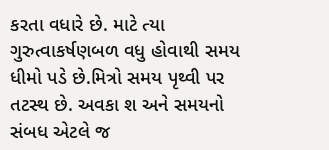કરતા વધારે છે. માટે ત્યા ગુરુત્વાકર્ષણબળ વધુ હોવાથી સમય ધીમો પડે છે.મિત્રો સમય પૃથ્વી પર તટસ્થ છે. અવકા શ અને સમયનો સંબધ એટલે જ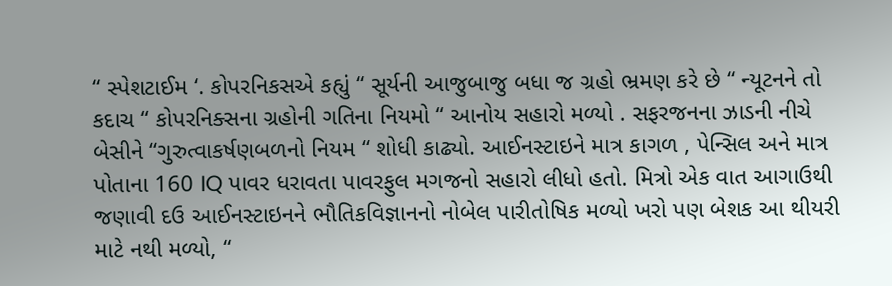“ સ્પેશટાઈમ ‘. કોપરનિકસએ કહ્યું “ સૂર્યની આજુબાજુ બધા જ ગ્રહો ભ્રમણ કરે છે “ ન્યૂટનને તો કદાચ “ કોપરનિક્સના ગ્રહોની ગતિના નિયમો “ આનોય સહારો મળ્યો . સફરજનના ઝાડની નીચે બેસીને “ગુરુત્વાકર્ષણબળનો નિયમ “ શોધી કાઢ્યો. આઈનસ્ટાઇને માત્ર કાગળ , પેન્સિલ અને માત્ર પોતાના 160 IQ પાવર ધરાવતા પાવરફુલ મગજનો સહારો લીધો હતો. મિત્રો એક વાત આગાઉથી જણાવી દઉ આઈનસ્ટાઇનને ભૌતિકવિજ્ઞાનનો નોબેલ પારીતોષિક મળ્યો ખરો પણ બેશક આ થીયરી માટે નથી મળ્યો, “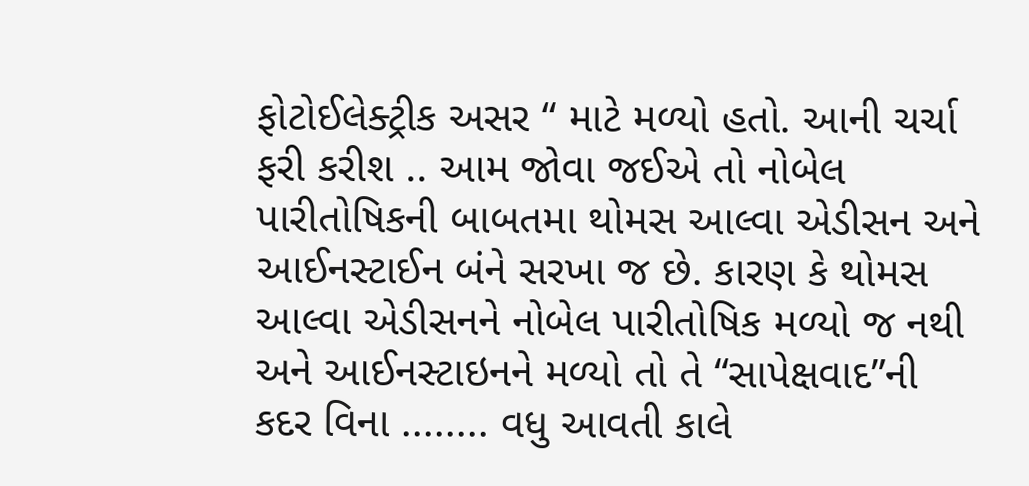ફોટોઈલેક્ટ્રીક અસર “ માટે મળ્યો હતો. આની ચર્ચા ફરી કરીશ .. આમ જોવા જઈએ તો નોબેલ પારીતોષિકની બાબતમા થોમસ આલ્વા એડીસન અને આઈનસ્ટાઈન બંને સરખા જ છે. કારણ કે થોમસ આલ્વા એડીસનને નોબેલ પારીતોષિક મળ્યો જ નથી અને આઈનસ્ટાઇનને મળ્યો તો તે “સાપેક્ષવાદ”ની કદર વિના ........ વધુ આવતી કાલે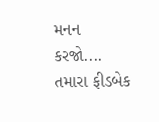મનન કરજો.... તમારા ફીડબેક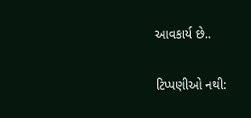આવકાર્ય છે..

ટિપ્પણીઓ નથી: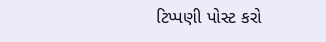ટિપ્પણી પોસ્ટ કરો